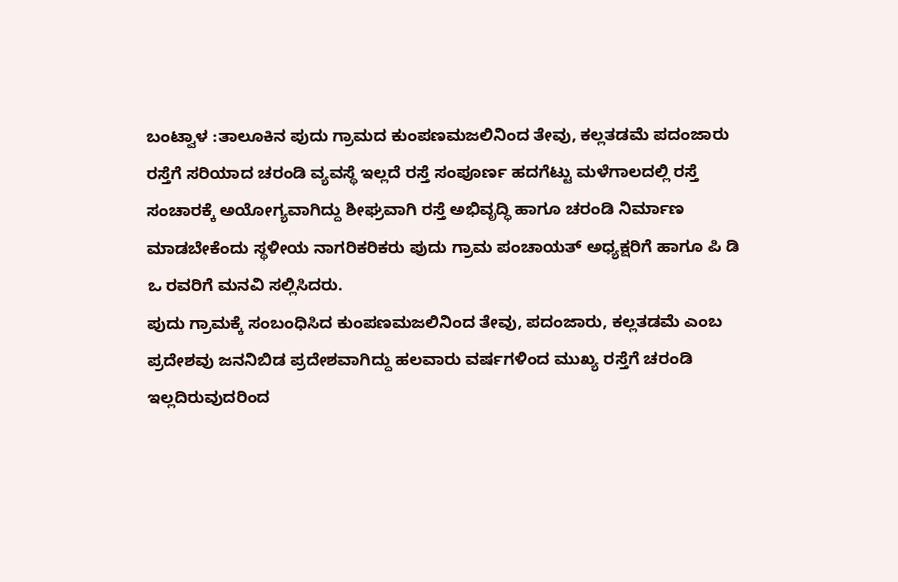ಬಂಟ್ವಾಳ :ತಾಲೂಕಿನ ಪುದು ಗ್ರಾಮದ ಕುಂಪಣಮಜಲಿನಿಂದ ತೇವು, ಕಲ್ಲತಡಮೆ ಪದಂಜಾರು ರಸ್ತೆಗೆ ಸರಿಯಾದ ಚರಂಡಿ ವ್ಯವಸ್ಥೆ ಇಲ್ಲದೆ ರಸ್ತೆ ಸಂಪೂರ್ಣ ಹದಗೆಟ್ಟು ಮಳೆಗಾಲದಲ್ಲಿ ರಸ್ತೆ ಸಂಚಾರಕ್ಕೆ ಅಯೋಗ್ಯವಾಗಿದ್ದು ಶೀಘ್ರವಾಗಿ ರಸ್ತೆ ಅಭಿವೃದ್ಧಿ ಹಾಗೂ ಚರಂಡಿ ನಿರ್ಮಾಣ ಮಾಡಬೇಕೆಂದು ಸ್ಥಳೀಯ ನಾಗರಿಕರಿಕರು ಪುದು ಗ್ರಾಮ ಪಂಚಾಯತ್ ಅಧ್ಯಕ್ಷರಿಗೆ ಹಾಗೂ ಪಿ ಡಿ ಒ ರವರಿಗೆ ಮನವಿ ಸಲ್ಲಿಸಿದರು.
ಪುದು ಗ್ರಾಮಕ್ಕೆ ಸಂಬಂಧಿಸಿದ ಕುಂಪಣಮಜಲಿನಿಂದ ತೇವು, ಪದಂಜಾರು, ಕಲ್ಲತಡಮೆ ಎಂಬ ಪ್ರದೇಶವು ಜನನಿಬಿಡ ಪ್ರದೇಶವಾಗಿದ್ದು ಹಲವಾರು ವರ್ಷಗಳಿಂದ ಮುಖ್ಯ ರಸ್ತೆಗೆ ಚರಂಡಿ ಇಲ್ಲದಿರುವುದರಿಂದ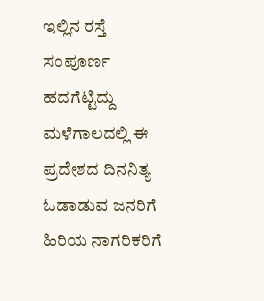ಇಲ್ಲಿನ ರಸ್ತೆ ಸಂಪೂರ್ಣ ಹದಗೆಟ್ಟಿದ್ದು ಮಳೆಗಾಲದಲ್ಲಿ ಈ ಪ್ರದೇಶದ ದಿನನಿತ್ಯ ಓಡಾಡುವ ಜನರಿಗೆ ಹಿರಿಯ ನಾಗರಿಕರಿಗೆ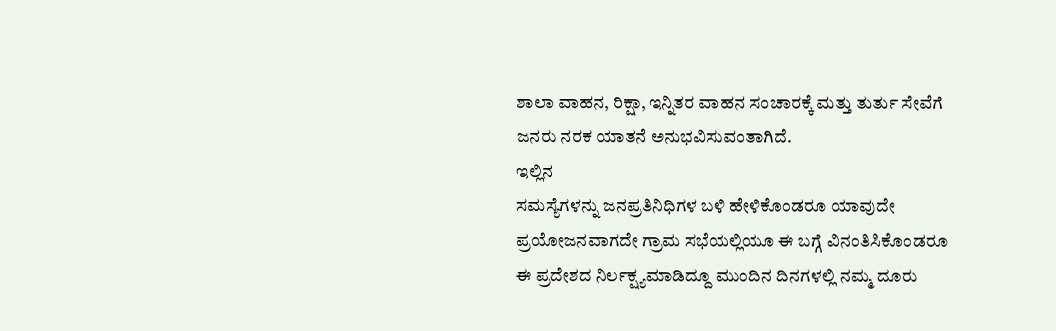ಶಾಲಾ ವಾಹನ, ರಿಕ್ಷಾ, ಇನ್ನಿತರ ವಾಹನ ಸಂಚಾರಕ್ಕೆ ಮತ್ತು ತುರ್ತು ಸೇವೆಗೆ ಜನರು ನರಕ ಯಾತನೆ ಅನುಭವಿಸುವಂತಾಗಿದೆ.
ಇಲ್ಲಿನ
ಸಮಸ್ಯೆಗಳನ್ನು ಜನಪ್ರತಿನಿಧಿಗಳ ಬಳಿ ಹೇಳಿಕೊಂಡರೂ ಯಾವುದೇ ಪ್ರಯೋಜನವಾಗದೇ ಗ್ರಾಮ ಸಭೆಯಲ್ಲಿಯೂ ಈ ಬಗ್ಗೆ ವಿನಂತಿಸಿಕೊಂಡರೂ ಈ ಪ್ರದೇಶದ ನಿರ್ಲಕ್ಷ್ಯಮಾಡಿದ್ದೂ ಮುಂದಿನ ದಿನಗಳಲ್ಲಿ ನಮ್ಮ ದೂರು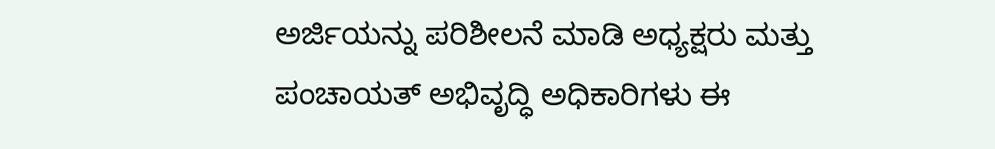ಅರ್ಜಿಯನ್ನು ಪರಿಶೀಲನೆ ಮಾಡಿ ಅಧ್ಯಕ್ಷರು ಮತ್ತು ಪಂಚಾಯತ್ ಅಭಿವೃದ್ಧಿ ಅಧಿಕಾರಿಗಳು ಈ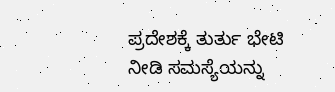ಪ್ರದೇಶಕ್ಕೆ ತುರ್ತು ಭೇಟಿ ನೀಡಿ ಸಮಸ್ಯೆಯನ್ನು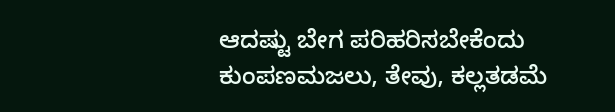ಆದಷ್ಟು ಬೇಗ ಪರಿಹರಿಸಬೇಕೆಂದು ಕುಂಪಣಮಜಲು, ತೇವು, ಕಲ್ಲತಡಮೆ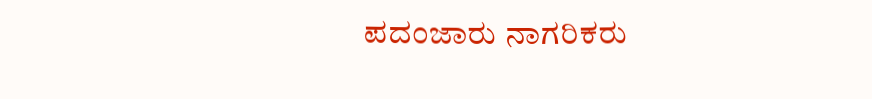ಪದಂಜಾರು ನಾಗರಿಕರು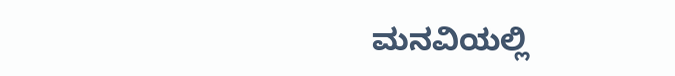ಮನವಿಯಲ್ಲಿ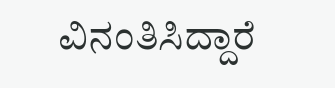ವಿನಂತಿಸಿದ್ದಾರೆ